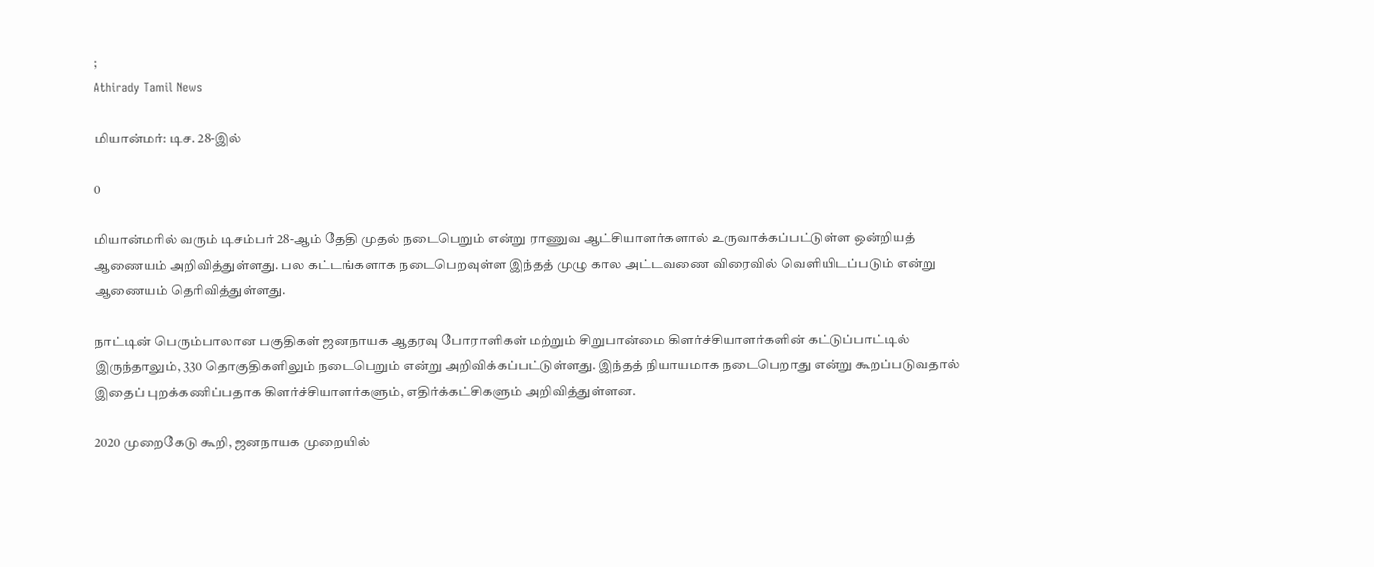;
Athirady Tamil News

மியான்மர்: டிச. 28-இல்

0

மியான்மரில் வரும் டிசம்பர் 28-ஆம் தேதி முதல் நடைபெறும் என்று ராணுவ ஆட்சியாளர்களால் உருவாக்கப்பட்டுள்ள ஒன்றியத் ஆணையம் அறிவித்துள்ளது. பல கட்டங்களாக நடைபெறவுள்ள இந்தத் முழு கால அட்டவணை விரைவில் வெளியிடப்படும் என்று ஆணையம் தெரிவித்துள்ளது.

நாட்டின் பெரும்பாலான பகுதிகள் ஜனநாயக ஆதரவு போராளிகள் மற்றும் சிறுபான்மை கிளர்ச்சியாளர்களின் கட்டுப்பாட்டில் இருந்தாலும், 330 தொகுதிகளிலும் நடைபெறும் என்று அறிவிக்கப்பட்டுள்ளது. இந்தத் நியாயமாக நடைபெறாது என்று கூறப்படுவதால் இதைப் புறக்கணிப்பதாக கிளர்ச்சியாளர்களும், எதிர்க்கட்சிகளும் அறிவித்துள்ளன.

2020 முறைகேடு கூறி, ஜனநாயக முறையில்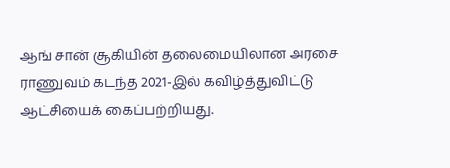ஆங் சான் சூகியின் தலைமையிலான அரசை ராணுவம் கடந்த 2021-இல் கவிழ்த்துவிட்டு ஆட்சியைக் கைப்பற்றியது.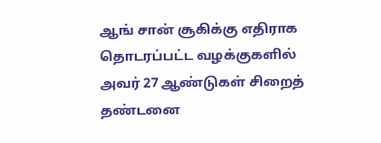ஆங் சான் சூகிக்கு எதிராக தொடரப்பட்ட வழக்குகளில் அவர் 27 ஆண்டுகள் சிறைத் தண்டனை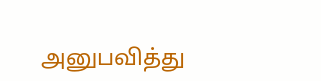அனுபவித்து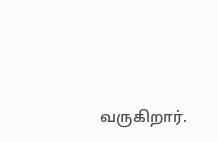வருகிறார்.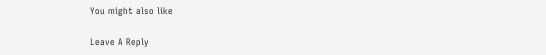You might also like

Leave A Reply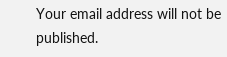Your email address will not be published.